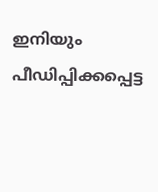ഇനിയും പീഡിപ്പിക്കപ്പെട്ട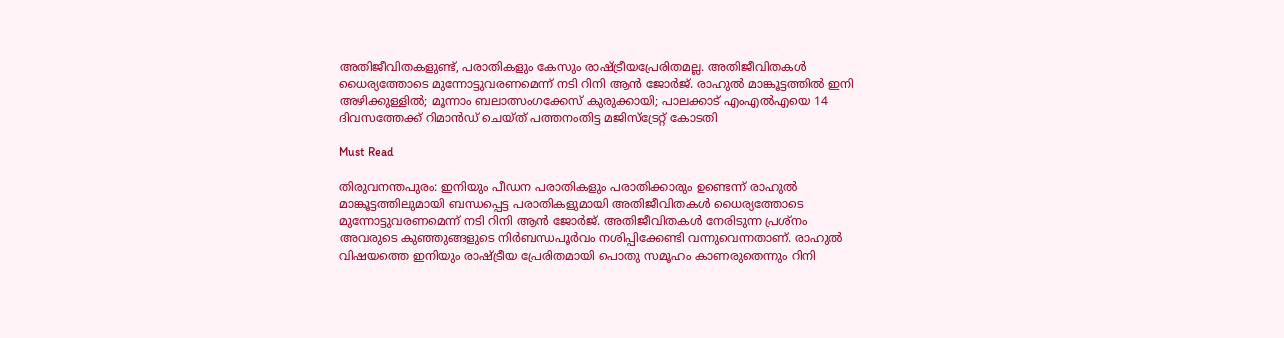അതിജീവിതകളുണ്ട്, പരാതികളും കേസും രാഷ്ട്രീയപ്രേരിതമല്ല. അതിജീവിതകൾ ധൈര്യത്തോടെ മുന്നോട്ടുവരണമെന്ന് നടി റിനി ആൻ ജോർജ്. രാഹുല്‍ മാങ്കൂട്ടത്തില്‍ ഇനി അഴിക്കുള്ളില്‍; മൂന്നാം ബലാത്സംഗക്കേസ് കുരുക്കായി; പാലക്കാട് എംഎല്‍എയെ 14 ദിവസത്തേക്ക് റിമാന്‍ഡ് ചെയ്ത് പത്തനംതിട്ട മജിസ്ട്രേറ്റ് കോടതി

Must Read

തിരുവനന്തപുരം: ഇനിയും പീഡന പരാതികളും പരാതിക്കാരും ഉണ്ടെന്ന് രാഹുൽ മാങ്കൂട്ടത്തിലുമായി ബന്ധപ്പെട്ട പരാതികളുമായി അതിജീവിതകൾ ധൈര്യത്തോടെ മുന്നോട്ടുവരണമെന്ന് നടി റിനി ആൻ ജോർജ്. അതിജീവിതകൾ നേരിടുന്ന പ്രശ്‌നം അവരുടെ കുഞ്ഞുങ്ങളുടെ നിർബന്ധപൂർവം നശിപ്പിക്കേണ്ടി വന്നുവെന്നതാണ്. രാഹുൽ വിഷയത്തെ ഇനിയും രാഷ്ട്രീയ പ്രേരിതമായി പൊതു സമൂഹം കാണരുതെന്നും റിനി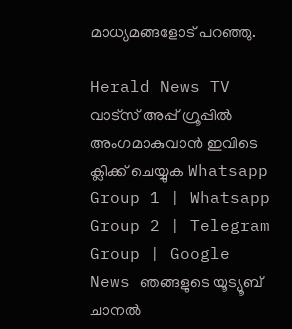മാധ്യമങ്ങളോട് പറഞ്ഞു.

Herald News TV വാട്സ് അപ്പ് ഗ്രൂപ്പിൽ അംഗമാകുവാൻ ഇവിടെ ക്ലിക്ക് ചെയ്യുക Whatsapp Group 1 | Whatsapp Group 2 | Telegram Group | Google News ഞങ്ങളുടെ യൂട്യൂബ് ചാനൽ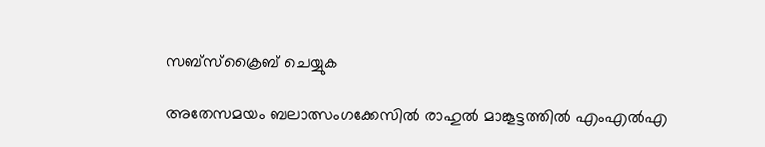സബ്സ്ക്രൈബ് ചെയ്യുക

അതേസമയം ബലാത്സംഗക്കേസില്‍ രാഹുല്‍ മാങ്കൂട്ടത്തില്‍ എംഎല്‍എ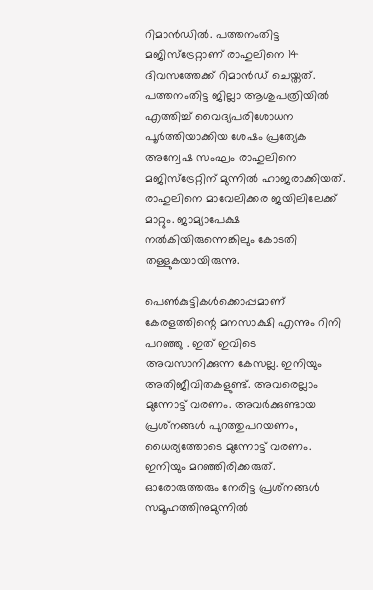റിമാന്‍ഡില്‍. പത്തനംതിട്ട മജിസ്ട്രേറ്റാണ് രാഹുലിനെ 14 ദിവസത്തേക്ക് റിമാന്‍ഡ് ചെയ്തത്. പത്തനംതിട്ട ജില്ലാ ആശുപത്രിയില്‍ എത്തിച്ച് വൈദ്യപരിശോധന പൂര്‍ത്തിയാക്കിയ ശേഷം പ്രത്യേക അന്വേഷ സംഘം രാഹുലിനെ മജിസ്ട്രേറ്റിന് മുന്നില്‍ ഹാജരാക്കിയത്. രാഹുലിനെ മാവേലിക്കര ജയിലിലേക്ക് മാറ്റും. ജാമ്യാപേക്ഷ നല്‍കിയിരുന്നെങ്കിലും കോടതി തള്ളുകയായിരുന്നു.

പെൺകുട്ടികൾക്കൊപ്പമാണ് കേരളത്തിന്റെ മനസാക്ഷി എന്നും റിനി പറഞ്ഞു . ഇത് ഇവിടെ അവസാനിക്കുന്ന കേസല്ല. ഇനിയും അതിജീവിതകളുണ്ട്. അവരെല്ലാം മുന്നോട്ട് വരണം. അവർക്കുണ്ടായ പ്രശ്‌നങ്ങൾ പുറത്തുപറയണം, ധൈര്യത്തോടെ മുന്നോട്ട് വരണം. ഇനിയും മറഞ്ഞിരിക്കരുത്. ഓരോരുത്തരും നേരിട്ട പ്രശ്‌നങ്ങൾ സമൂഹത്തിനുമുന്നിൽ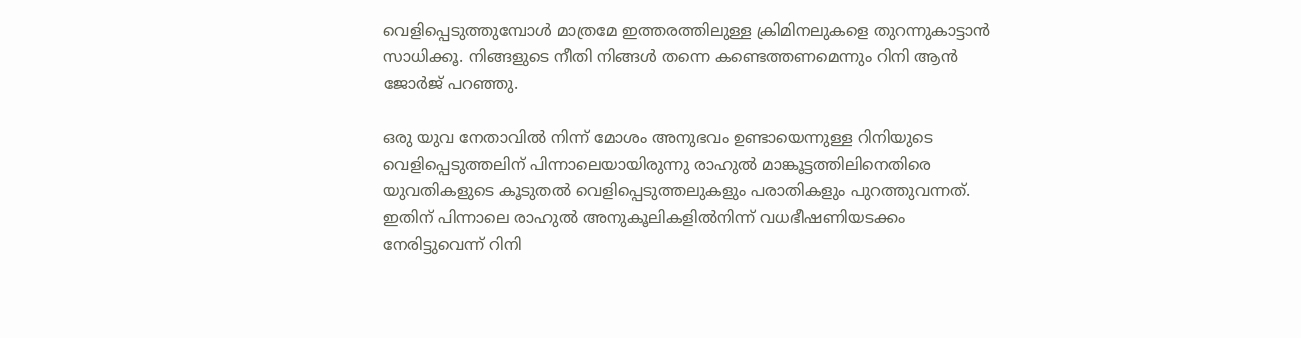വെളിപ്പെടുത്തുമ്പോൾ മാത്രമേ ഇത്തരത്തിലുള്ള ക്രിമിനലുകളെ തുറന്നുകാട്ടാൻ സാധിക്കൂ. നിങ്ങളുടെ നീതി നിങ്ങൾ തന്നെ കണ്ടെത്തണമെന്നും റിനി ആൻ ജോർജ് പറഞ്ഞു.

ഒരു യുവ നേതാവില്‍ നിന്ന് മോശം അനുഭവം ഉണ്ടായെന്നുള്ള റിനിയുടെ വെളിപ്പെടുത്തലിന് പിന്നാലെയായിരുന്നു രാഹുല്‍ മാങ്കൂട്ടത്തിലിനെതിരെ യുവതികളുടെ കൂടുതൽ വെളിപ്പെടുത്തലുകളും പരാതികളും പുറത്തുവന്നത്. ഇതിന് പിന്നാലെ രാഹുൽ അനുകൂലികളിൽനിന്ന് വധഭീഷണിയടക്കം നേരിട്ടുവെന്ന് റിനി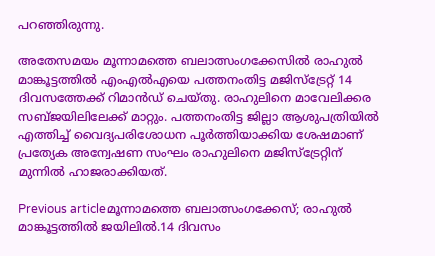പറഞ്ഞിരുന്നു.

അതേസമയം മൂന്നാമത്തെ ബലാത്സംഗക്കേസില്‍ രാഹുല്‍ മാങ്കൂട്ടത്തില്‍ എംഎല്‍എയെ പത്തനംതിട്ട മജിസ്‌ട്രേറ്റ് 14 ദിവസത്തേക്ക് റിമാന്‍ഡ് ചെയ്തു. രാഹുലിനെ മാവേലിക്കര സബ്ജയിലിലേക്ക് മാറ്റും. പത്തനംതിട്ട ജില്ലാ ആശുപത്രിയില്‍ എത്തിച്ച് വൈദ്യപരിശോധന പൂര്‍ത്തിയാക്കിയ ശേഷമാണ് പ്രത്യേക അന്വേഷണ സംഘം രാഹുലിനെ മജിസ്‌ട്രേറ്റിന് മുന്നില്‍ ഹാജരാക്കിയത്.

Previous articleമൂന്നാമത്തെ ബലാത്സംഗക്കേസ്; രാഹുല്‍ മാങ്കൂട്ടത്തില്‍ ജയിലിൽ.14 ദിവസം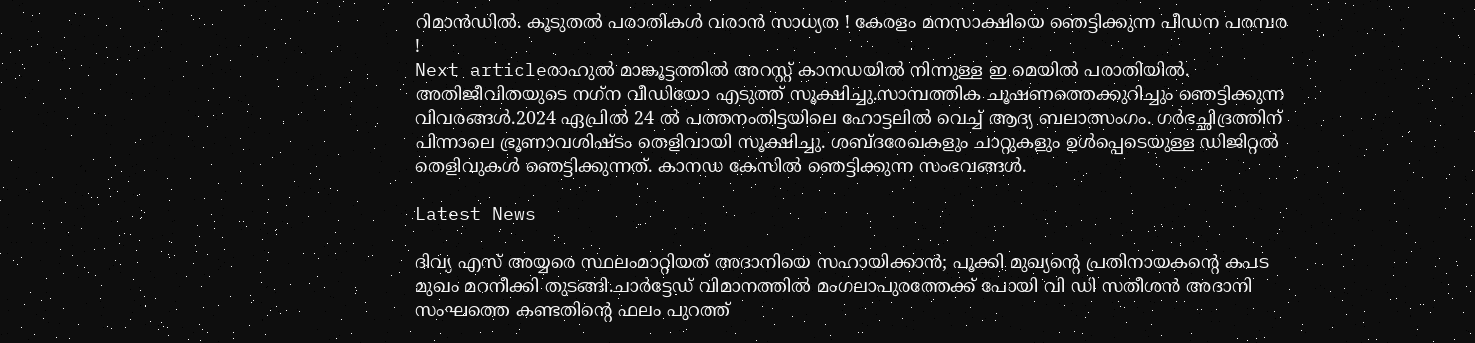റിമാൻഡിൽ. കൂടുതൽ പരാതികൾ വരാൻ സാധ്യത ! കേരളം മനസാക്ഷിയെ ഞെട്ടിക്കുന്ന പീഡന പരമ്പര !
Next articleരാഹുൽ മാങ്കൂട്ടത്തിൽ അറസ്റ്റ് കാനഡയിൽ നിന്നുള്ള ഇ മെയിൽ പരാതിയിൽ. അതിജീവിതയുടെ നഗ്‌ന വീഡിയോ എടുത്ത് സൂക്ഷിച്ചു.സാമ്പത്തിക ചൂഷണത്തെക്കുറിച്ചും ഞെട്ടിക്കുന്ന വിവരങ്ങൾ.2024 ഏപ്രില്‍ 24 ൽ പത്തനംതിട്ടയിലെ ഹോട്ടലില്‍ വെച്ച് ആദ്യ ബലാത്സംഗം. ഗര്‍ഭച്ഛിദ്രത്തിന് പിന്നാലെ ഭ്രൂണാവശിഷ്ടം തെളിവായി സൂക്ഷിച്ചു. ശബ്ദരേഖകളും ചാറ്റുകളും ഉള്‍പ്പെടെയുള്ള ഡിജിറ്റല്‍ തെളിവുകള്‍ ഞെട്ടിക്കുന്നത്. കാനഡ കേസിൽ ഞെട്ടിക്കുന്ന സംഭവങ്ങൾ.

Latest News

ദിവ്യ എസ് അയ്യരെ സ്ഥലംമാറ്റിയത് അദാനിയെ സഹായിക്കാന്‍; പൂക്കി മുഖ്യന്റെ പ്രതിനായകന്റെ കപട മുഖം മറനീക്കി തുടങ്ങി.ചാർട്ടേഡ് വിമാനത്തിൽ മംഗലാപുരത്തേക്ക് പോയി വി ഡി സതീശൻ അദാനി സംഘത്തെ കണ്ടതിന്റെ ഫലം പുറത്ത്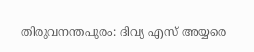തിരുവനന്തപുരം: ദിവ്യ എസ് അയ്യരെ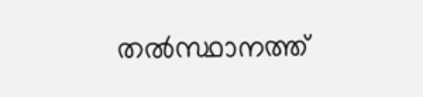തല്‍സ്ഥാനത്ത്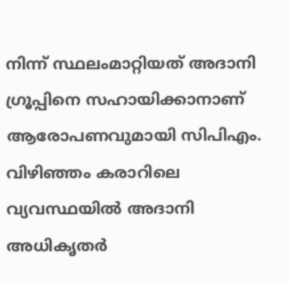നിന്ന് സ്ഥലംമാറ്റിയത് അദാനി ഗ്രൂപ്പിനെ സഹായിക്കാനാണ് ആരോപണവുമായി സിപിഎം. വിഴിഞ്ഞം കരാറിലെ വ്യവസ്ഥയില്‍ അദാനി അധികൃതര്‍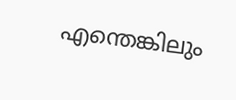എന്തെങ്കിലും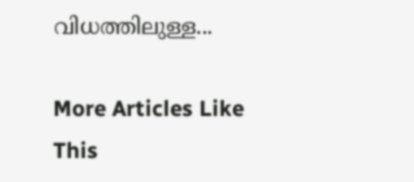വിധത്തിലുള്ള...

More Articles Like This